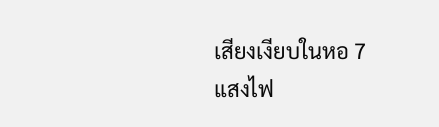เสียงเงียบในหอ 7
แสงไฟ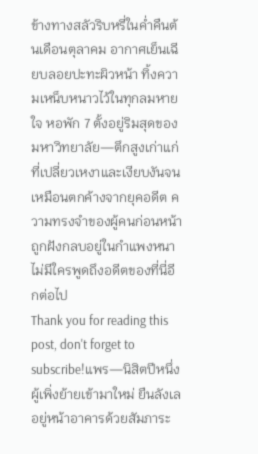ข้างทางสลัวริบหรี่ในค่ำคืนต้นเดือนตุลาคม อากาศเย็นเฉียบลอยปะทะผิวหน้า ทิ้งความเหน็บหนาวไว้ในทุกลมหายใจ หอพัก 7 ตั้งอยู่ริมสุดของมหาวิทยาลัย—ตึกสูงเก่าแก่ที่เปลี่ยวเหงาและเงียบงันจนเหมือนตกค้างจากยุคอดีต ความทรงจำของผู้คนก่อนหน้าถูกฝังกลบอยู่ในกำแพงหนา ไม่มีใครพูดถึงอดีตของที่นี่อีกต่อไป
Thank you for reading this post, don't forget to subscribe!แพร—นิสิตปีหนึ่งผู้เพิ่งย้ายเข้ามาใหม่ ยืนลังเลอยู่หน้าอาคารด้วยสัมภาระ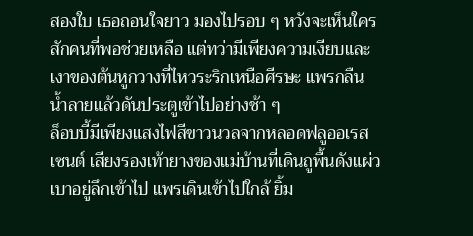สองใบ เธอถอนใจยาว มองไปรอบ ๆ หวังจะเห็นใครสักคนที่พอช่วยเหลือ แต่ทว่ามีเพียงความเงียบและเงาของต้นหูกวางที่ไหวระริกเหนือศีรษะ แพรกลืนน้ำลายแล้วดันประตูเข้าไปอย่างช้า ๆ
ล็อบบี้มีเพียงแสงไฟสีขาวนวลจากหลอดฟลูออเรสเซนต์ เสียงรองเท้ายางของแม่บ้านที่เดินถูพื้นดังแผ่วเบาอยู่ลึกเข้าไป แพรเดินเข้าไปใกล้ ยิ้ม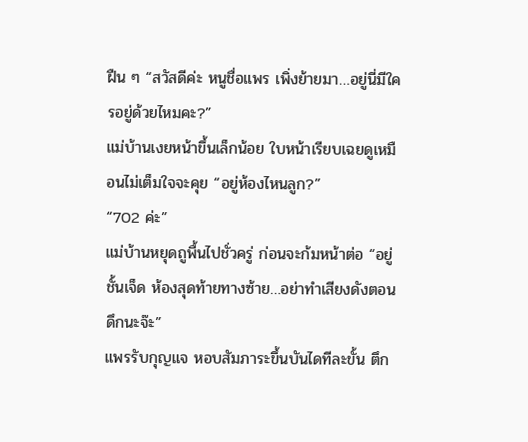ฝืน ๆ “สวัสดีค่ะ หนูชื่อแพร เพิ่งย้ายมา…อยู่นี่มีใครอยู่ด้วยไหมคะ?”
แม่บ้านเงยหน้าขึ้นเล็กน้อย ใบหน้าเรียบเฉยดูเหมือนไม่เต็มใจจะคุย “อยู่ห้องไหนลูก?”
“702 ค่ะ”
แม่บ้านหยุดถูพื้นไปชั่วครู่ ก่อนจะก้มหน้าต่อ “อยู่ชั้นเจ็ด ห้องสุดท้ายทางซ้าย…อย่าทำเสียงดังตอนดึกนะจ๊ะ”
แพรรับกุญแจ หอบสัมภาระขึ้นบันไดทีละขั้น ตึก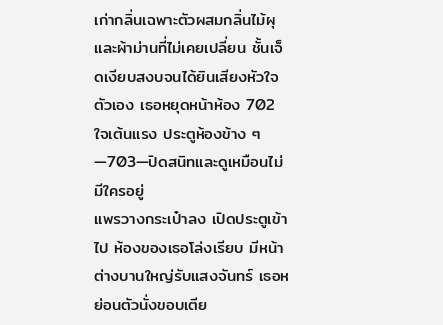เก่ากลิ่นเฉพาะตัวผสมกลิ่นไม้ผุและผ้าม่านที่ไม่เคยเปลี่ยน ชั้นเจ็ดเงียบสงบจนได้ยินเสียงหัวใจตัวเอง เธอหยุดหน้าห้อง 702 ใจเต้นแรง ประตูห้องข้าง ๆ—703—ปิดสนิทและดูเหมือนไม่มีใครอยู่
แพรวางกระเป๋าลง เปิดประตูเข้าไป ห้องของเธอโล่งเรียบ มีหน้าต่างบานใหญ่รับแสงจันทร์ เธอหย่อนตัวนั่งขอบเตีย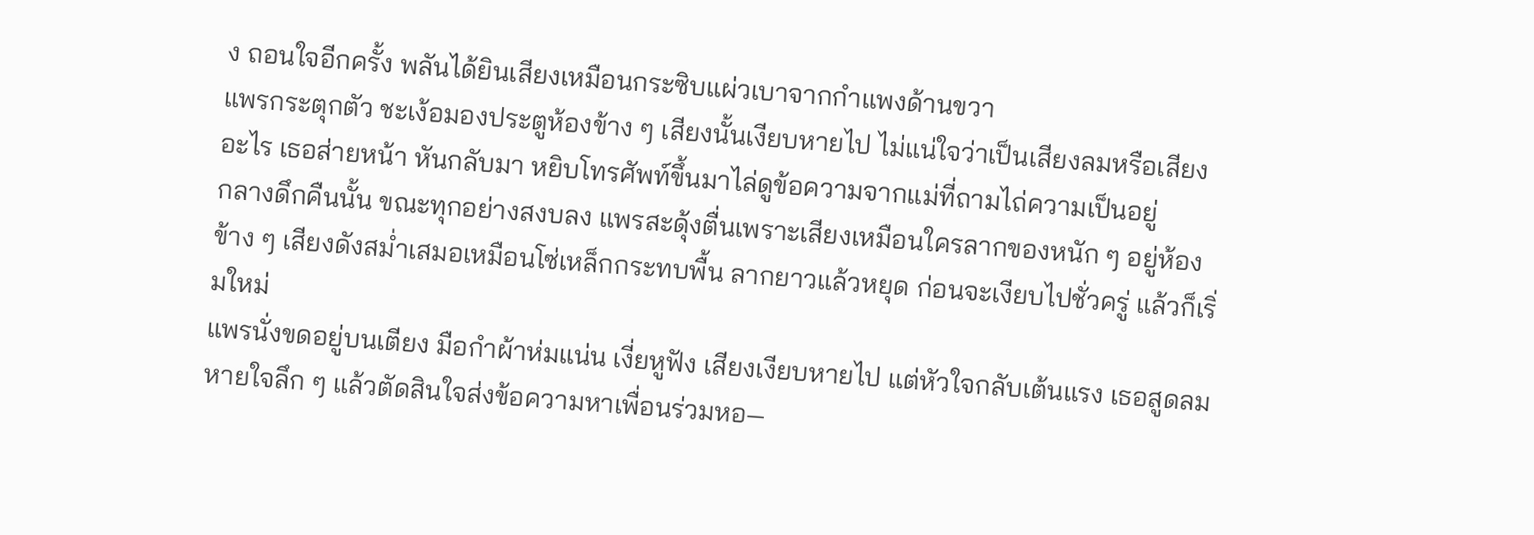ง ถอนใจอีกครั้ง พลันได้ยินเสียงเหมือนกระซิบแผ่วเบาจากกำแพงด้านขวา
แพรกระตุกตัว ชะเง้อมองประตูห้องข้าง ๆ เสียงนั้นเงียบหายไป ไม่แน่ใจว่าเป็นเสียงลมหรือเสียงอะไร เธอส่ายหน้า หันกลับมา หยิบโทรศัพท์ขึ้นมาไล่ดูข้อความจากแม่ที่ถามไถ่ความเป็นอยู่
กลางดึกคืนนั้น ขณะทุกอย่างสงบลง แพรสะดุ้งตื่นเพราะเสียงเหมือนใครลากของหนัก ๆ อยู่ห้องข้าง ๆ เสียงดังสม่ำเสมอเหมือนโซ่เหล็กกระทบพื้น ลากยาวแล้วหยุด ก่อนจะเงียบไปชั่วครู่ แล้วก็เริ่มใหม่
แพรนั่งขดอยู่บนเตียง มือกำผ้าห่มแน่น เงี่ยหูฟัง เสียงเงียบหายไป แต่หัวใจกลับเต้นแรง เธอสูดลมหายใจลึก ๆ แล้วตัดสินใจส่งข้อความหาเพื่อนร่วมหอ—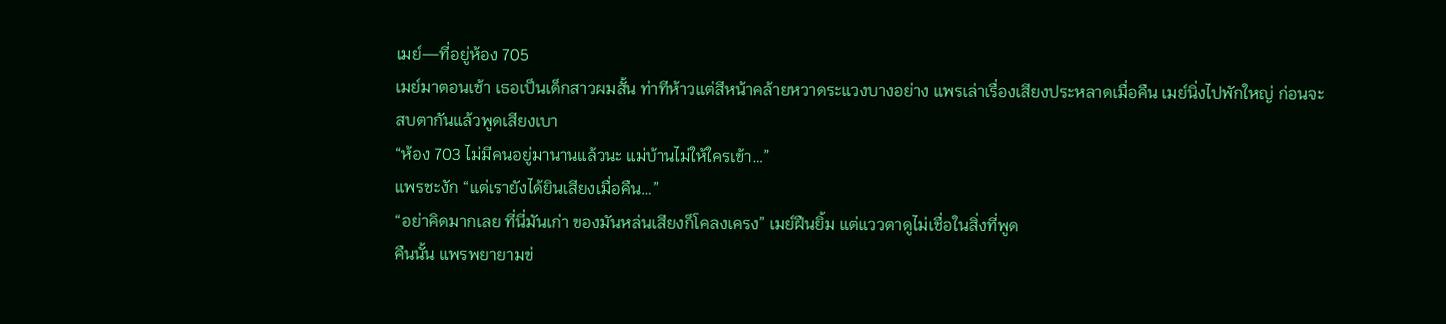เมย์—ที่อยู่ห้อง 705
เมย์มาตอนเช้า เธอเป็นเด็กสาวผมสั้น ท่าทีห้าวแต่สีหน้าคล้ายหวาดระแวงบางอย่าง แพรเล่าเรื่องเสียงประหลาดเมื่อคืน เมย์นิ่งไปพักใหญ่ ก่อนจะสบตากันแล้วพูดเสียงเบา
“ห้อง 703 ไม่มีคนอยู่มานานแล้วนะ แม่บ้านไม่ให้ใครเข้า…”
แพรชะงัก “แต่เรายังได้ยินเสียงเมื่อคืน…”
“อย่าคิดมากเลย ที่นี่มันเก่า ของมันหล่นเสียงก็โคลงเครง” เมย์ฝืนยิ้ม แต่แววตาดูไม่เชื่อในสิ่งที่พูด
คืนนั้น แพรพยายามข่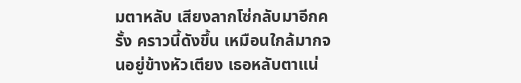มตาหลับ เสียงลากโซ่กลับมาอีกครั้ง คราวนี้ดังขึ้น เหมือนใกล้มากจนอยู่ข้างหัวเตียง เธอหลับตาแน่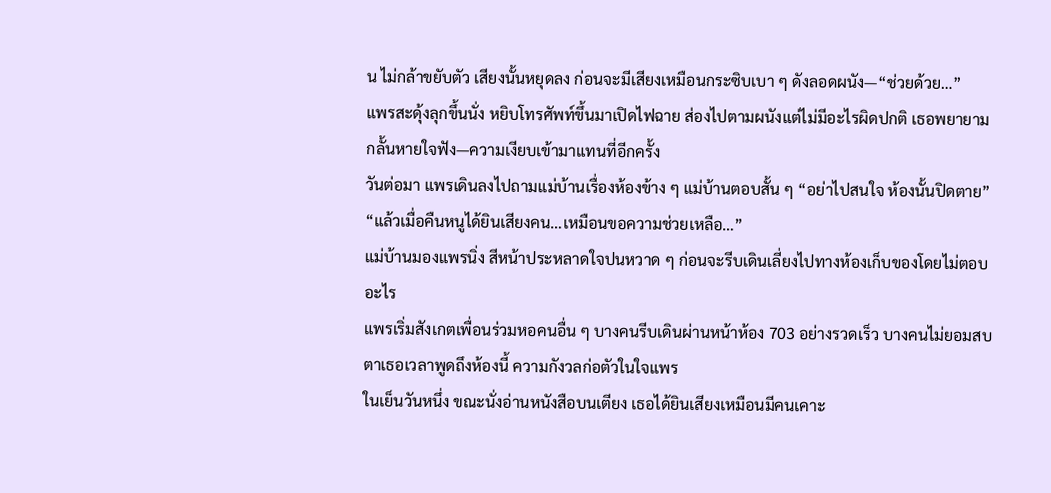น ไม่กล้าขยับตัว เสียงนั้นหยุดลง ก่อนจะมีเสียงเหมือนกระซิบเบา ๆ ดังลอดผนัง—“ช่วยด้วย…”
แพรสะดุ้งลุกขึ้นนั่ง หยิบโทรศัพท์ขึ้นมาเปิดไฟฉาย ส่องไปตามผนังแต่ไม่มีอะไรผิดปกติ เธอพยายามกลั้นหายใจฟัง—ความเงียบเข้ามาแทนที่อีกครั้ง
วันต่อมา แพรเดินลงไปถามแม่บ้านเรื่องห้องข้าง ๆ แม่บ้านตอบสั้น ๆ “อย่าไปสนใจ ห้องนั้นปิดตาย”
“แล้วเมื่อคืนหนูได้ยินเสียงคน…เหมือนขอความช่วยเหลือ…”
แม่บ้านมองแพรนิ่ง สีหน้าประหลาดใจปนหวาด ๆ ก่อนจะรีบเดินเลี่ยงไปทางห้องเก็บของโดยไม่ตอบอะไร
แพรเริ่มสังเกตเพื่อนร่วมหอคนอื่น ๆ บางคนรีบเดินผ่านหน้าห้อง 703 อย่างรวดเร็ว บางคนไม่ยอมสบตาเธอเวลาพูดถึงห้องนี้ ความกังวลก่อตัวในใจแพร
ในเย็นวันหนึ่ง ขณะนั่งอ่านหนังสือบนเตียง เธอได้ยินเสียงเหมือนมีคนเคาะ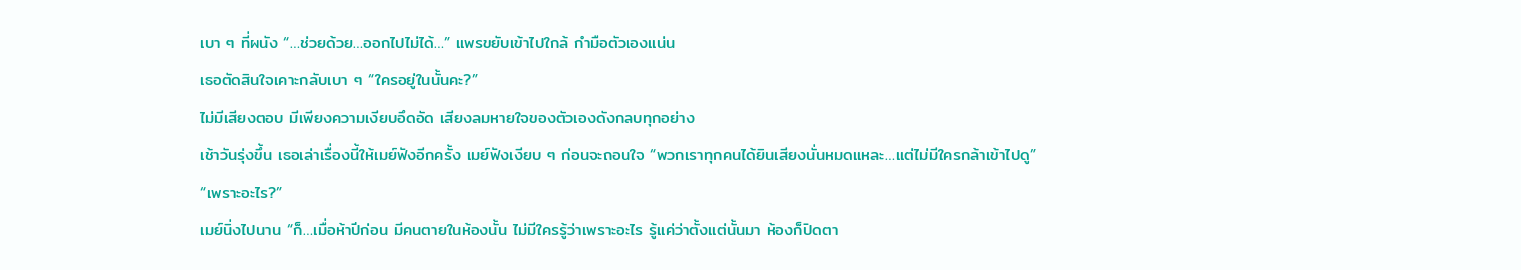เบา ๆ ที่ผนัง “…ช่วยด้วย…ออกไปไม่ได้…” แพรขยับเข้าไปใกล้ กำมือตัวเองแน่น
เธอตัดสินใจเคาะกลับเบา ๆ “ใครอยู่ในนั้นคะ?”
ไม่มีเสียงตอบ มีเพียงความเงียบอึดอัด เสียงลมหายใจของตัวเองดังกลบทุกอย่าง
เช้าวันรุ่งขึ้น เธอเล่าเรื่องนี้ให้เมย์ฟังอีกครั้ง เมย์ฟังเงียบ ๆ ก่อนจะถอนใจ “พวกเราทุกคนได้ยินเสียงนั่นหมดแหละ…แต่ไม่มีใครกล้าเข้าไปดู”
“เพราะอะไร?”
เมย์นิ่งไปนาน “ก็…เมื่อห้าปีก่อน มีคนตายในห้องนั้น ไม่มีใครรู้ว่าเพราะอะไร รู้แค่ว่าตั้งแต่นั้นมา ห้องก็ปิดตา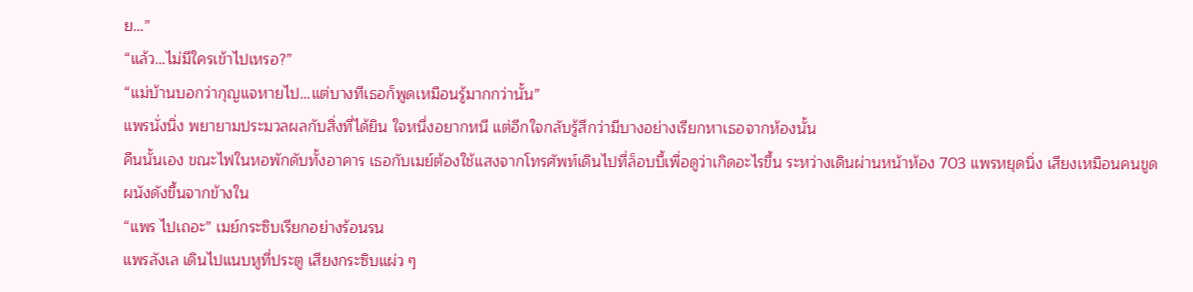ย…”
“แล้ว…ไม่มีใครเข้าไปเหรอ?”
“แม่บ้านบอกว่ากุญแจหายไป…แต่บางทีเธอก็พูดเหมือนรู้มากกว่านั้น”
แพรนั่งนิ่ง พยายามประมวลผลกับสิ่งที่ได้ยิน ใจหนึ่งอยากหนี แต่อีกใจกลับรู้สึกว่ามีบางอย่างเรียกหาเธอจากห้องนั้น
คืนนั้นเอง ขณะไฟในหอพักดับทั้งอาคาร เธอกับเมย์ต้องใช้แสงจากโทรศัพท์เดินไปที่ล็อบบี้เพื่อดูว่าเกิดอะไรขึ้น ระหว่างเดินผ่านหน้าห้อง 703 แพรหยุดนิ่ง เสียงเหมือนคนขูดผนังดังขึ้นจากข้างใน
“แพร ไปเถอะ” เมย์กระซิบเรียกอย่างร้อนรน
แพรลังเล เดินไปแนบหูที่ประตู เสียงกระซิบแผ่ว ๆ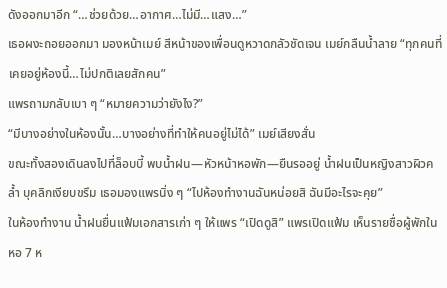ดังออกมาอีก “…ช่วยด้วย…อากาศ…ไม่มี…แสง…”
เธอผงะถอยออกมา มองหน้าเมย์ สีหน้าของเพื่อนดูหวาดกลัวชัดเจน เมย์กลืนน้ำลาย “ทุกคนที่เคยอยู่ห้องนี้…ไม่ปกติเลยสักคน”
แพรถามกลับเบา ๆ “หมายความว่ายังไง?”
“มีบางอย่างในห้องนั้น…บางอย่างที่ทำให้คนอยู่ไม่ได้” เมย์เสียงสั่น
ขณะทั้งสองเดินลงไปที่ล็อบบี้ พบน้ำฝน—หัวหน้าหอพัก—ยืนรออยู่ น้ำฝนเป็นหญิงสาวผิวคล้ำ บุคลิกเงียบขรึม เธอมองแพรนิ่ง ๆ “ไปห้องทำงานฉันหน่อยสิ ฉันมีอะไรจะคุย”
ในห้องทำงาน น้ำฝนยื่นแฟ้มเอกสารเก่า ๆ ให้แพร “เปิดดูสิ” แพรเปิดแฟ้ม เห็นรายชื่อผู้พักในหอ 7 ห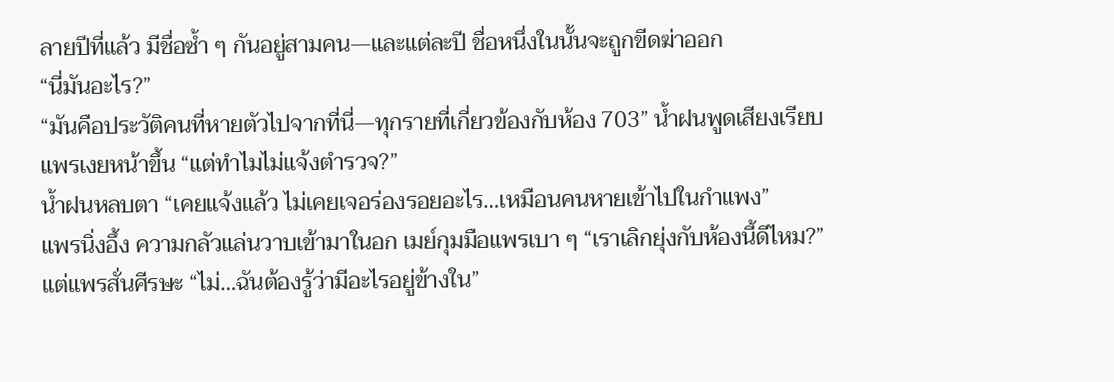ลายปีที่แล้ว มีชื่อซ้ำ ๆ กันอยู่สามคน—และแต่ละปี ชื่อหนึ่งในนั้นจะถูกขีดฆ่าออก
“นี่มันอะไร?”
“มันคือประวัติคนที่หายตัวไปจากที่นี่—ทุกรายที่เกี่ยวข้องกับห้อง 703” น้ำฝนพูดเสียงเรียบ
แพรเงยหน้าขึ้น “แต่ทำไมไม่แจ้งตำรวจ?”
น้ำฝนหลบตา “เคยแจ้งแล้ว ไม่เคยเจอร่องรอยอะไร…เหมือนคนหายเข้าไปในกำแพง”
แพรนิ่งอึ้ง ความกลัวแล่นวาบเข้ามาในอก เมย์กุมมือแพรเบา ๆ “เราเลิกยุ่งกับห้องนี้ดีไหม?”
แต่แพรสั่นศีรษะ “ไม่…ฉันต้องรู้ว่ามีอะไรอยู่ข้างใน”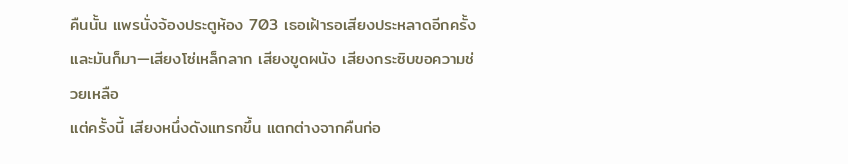คืนนั้น แพรนั่งจ้องประตูห้อง 703 เธอเฝ้ารอเสียงประหลาดอีกครั้ง และมันก็มา—เสียงโซ่เหล็กลาก เสียงขูดผนัง เสียงกระซิบขอความช่วยเหลือ
แต่ครั้งนี้ เสียงหนึ่งดังแทรกขึ้น แตกต่างจากคืนก่อ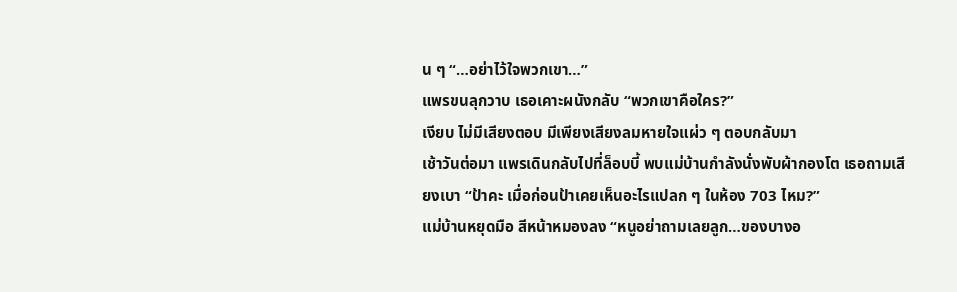น ๆ “…อย่าไว้ใจพวกเขา…”
แพรขนลุกวาบ เธอเคาะผนังกลับ “พวกเขาคือใคร?”
เงียบ ไม่มีเสียงตอบ มีเพียงเสียงลมหายใจแผ่ว ๆ ตอบกลับมา
เช้าวันต่อมา แพรเดินกลับไปที่ล็อบบี้ พบแม่บ้านกำลังนั่งพับผ้ากองโต เธอถามเสียงเบา “ป้าคะ เมื่อก่อนป้าเคยเห็นอะไรแปลก ๆ ในห้อง 703 ไหม?”
แม่บ้านหยุดมือ สีหน้าหมองลง “หนูอย่าถามเลยลูก…ของบางอ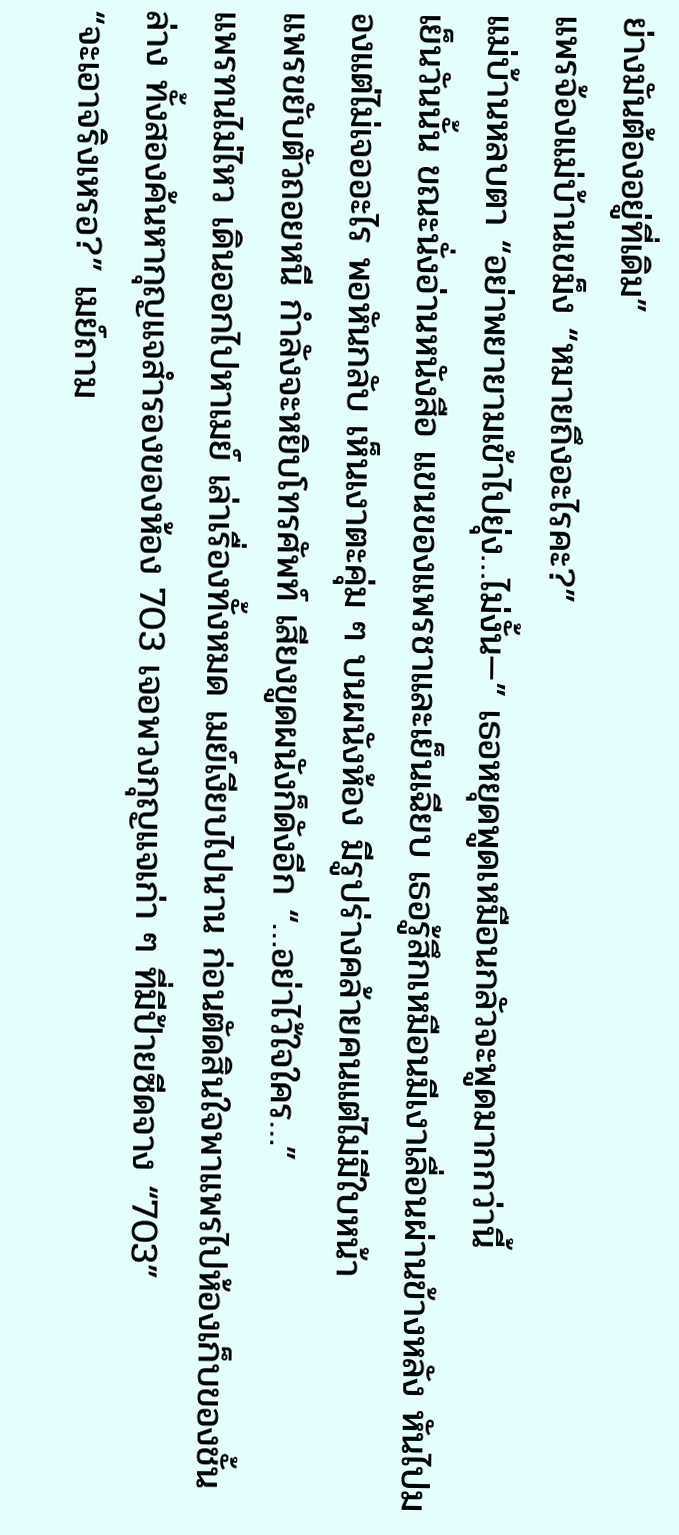ย่างมันต้องอยู่ที่เดิม”
แพรจ้องแม่บ้านเขม็ง “หมายถึงอะไรคะ?”
แม่บ้านหลบตา “อย่าพยายามเข้าไปยุ่ง…ไม่งั้น—” เธอหยุดพูดเหมือนกลัวจะพูดมากกว่านี้
เย็นวันนั้น ขณะนั่งอ่านหนังสือ แขนของแพรชาและเย็นเฉียบ เธอรู้สึกเหมือนมีเงาเลื่อนผ่านข้างหลัง หันไปมองแต่ไม่เจออะไร พอหันกลับ เห็นเงาตะคุ่ม ๆ บนผนังห้อง มีรูปร่างคล้ายคนแต่ไม่มีใบหน้า
แพรขยับตัวถอยหนี กำลังจะหยิบโทรศัพท์ เสียงขูดผนังก็ดังอีก “…อย่าไว้ใจใคร…”
แพรทนไม่ไหว เดินออกไปหาเมย์ เล่าเรื่องทั้งหมด เมย์เงียบไปนาน ก่อนตัดสินใจพาแพรไปห้องเก็บของชั้นล่าง ทั้งสองค้นหากุญแจสำรองของห้อง 703 เจอพวงกุญแจเก่า ๆ ที่มีป้ายซีดจาง “703”
“จะเอาจริงเหรอ?” เมย์ถาม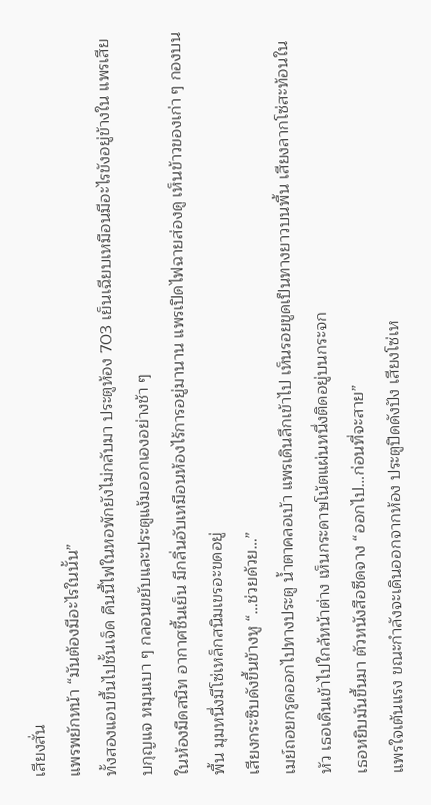เสียงสั่น
แพรพยักหน้า “มันต้องมีอะไรในนั้น”
ทั้งสองแอบขึ้นไปชั้นเจ็ด คืนนี้ไฟในหอพักยังไม่กลับมา ประตูห้อง 703 เย็นเฉียบเหมือนมีอะไรขังอยู่ข้างใน แพรเสียบกุญแจ หมุนเบา ๆ กลอนขยับและประตูแง้มออกเองอย่างช้า ๆ
ในห้องมืดสนิท อากาศชื้นเย็น มีกลิ่นอับเหมือนห้องไร้การอยู่มานาน แพรเปิดไฟฉายส่องดู เห็นข้าวของเก่า ๆ กองบนพื้น มุมหนึ่งมีโซ่เหล็กสนิมเขรอะขดอยู่
เสียงกระซิบดังขึ้นข้างหู “…ช่วยด้วย…”
เมย์ถอยกรูดออกไปทางประตู น้ำตาคลอเบ้า แพรเดินลึกเข้าไป เห็นรอยขูดเป็นทางยาวบนพื้น เสียงลากโซ่สะท้อนในหัว เธอเดินเข้าไปใกล้หน้าต่าง เห็นกระดาษโน้ตแผ่นหนึ่งติดอยู่บนกระจก
เธอหยิบมันขึ้นมา ตัวหนังสือซีดจาง “ออกไป…ก่อนที่จะสาย”
แพรใจเต้นแรง ขณะกำลังจะเดินออกจากห้อง ประตูปิดดังปัง เสียงโซ่เห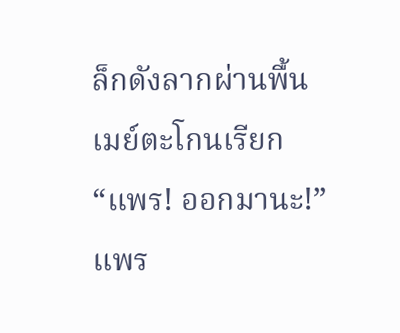ล็กดังลากผ่านพื้น เมย์ตะโกนเรียก “แพร! ออกมานะ!”
แพร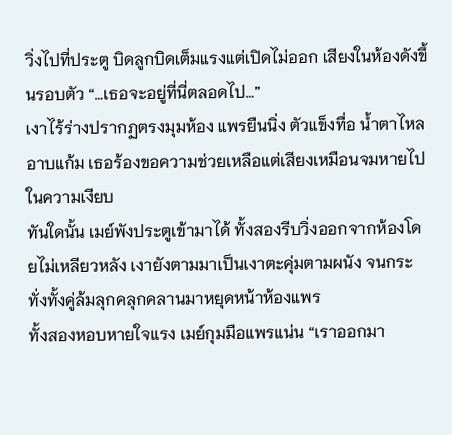วิ่งไปที่ประตู บิดลูกบิดเต็มแรงแต่เปิดไม่ออก เสียงในห้องดังขึ้นรอบตัว “…เธอจะอยู่ที่นี่ตลอดไป…”
เงาไร้ร่างปรากฏตรงมุมห้อง แพรยืนนิ่ง ตัวแข็งทื่อ น้ำตาไหลอาบแก้ม เธอร้องขอความช่วยเหลือแต่เสียงเหมือนจมหายไปในความเงียบ
ทันใดนั้น เมย์พังประตูเข้ามาได้ ทั้งสองรีบวิ่งออกจากห้องโดยไม่เหลียวหลัง เงายังตามมาเป็นเงาตะคุ่มตามผนัง จนกระทั่งทั้งคู่ล้มลุกคลุกคลานมาหยุดหน้าห้องแพร
ทั้งสองหอบหายใจแรง เมย์กุมมือแพรแน่น “เราออกมา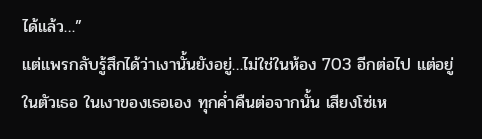ได้แล้ว…”
แต่แพรกลับรู้สึกได้ว่าเงานั้นยังอยู่…ไม่ใช่ในห้อง 703 อีกต่อไป แต่อยู่ในตัวเธอ ในเงาของเธอเอง ทุกค่ำคืนต่อจากนั้น เสียงโซ่เห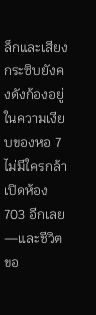ล็กและเสียงกระซิบยังคงดังก้องอยู่ในความเงียบของหอ 7
ไม่มีใครกล้าเปิดห้อง 703 อีกเลย—และชีวิตขอ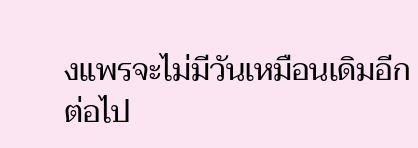งแพรจะไม่มีวันเหมือนเดิมอีกต่อไป